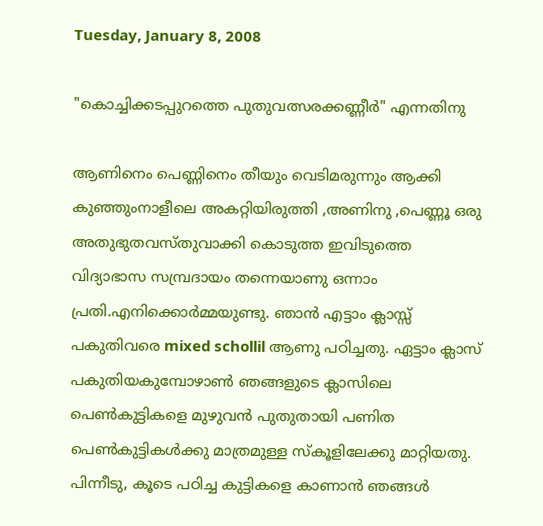Tuesday, January 8, 2008

"കൊച്ചിക്കടപ്പുറത്തെ പുതുവത്സരക്കണ്ണീര്‍" എന്നതിനു

ആണിനെം പെണ്ണിനെം തീയും വെടിമരുന്നും ആക്കി കുഞ്ഞുംനാളീലെ അകറ്റിയിരുത്തി ,അണിനു ,പെണ്ണൂ ഒരു അതുഭുതവസ്തുവാക്കി കൊടുത്ത ഇവിടുത്തെ വിദ്യാഭാസ സമ്പ്രദാ‍യം തന്നെയാണു ഒന്നാം പ്രതി.എനിക്കൊര്‍മ്മയുണ്ടു. ഞാന്‍ എട്ടാം ക്ലാസ്സ് പകുതിവരെ mixed schollil ആണു പഠിച്ചതു. ഏട്ടാം ക്ലാസ് പകുതിയകുമ്പോഴാണ്‍ ഞങ്ങളുടെ ക്ലാസിലെ പെണ്‍കുട്ടികളെ മുഴുവന്‍ പുതുതായി പണിത പെണ്‍കുട്ടികള്‍‍ക്കു മാത്രമുള്ള സ്കൂളിലേക്കു മാറ്റിയതു. പിന്നീടു, കൂടെ പഠിച്ച കുട്ടികളെ കാണാന്‍ ഞങ്ങള്‍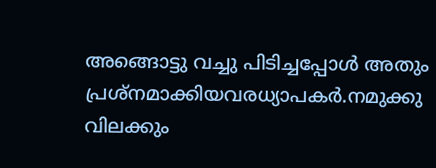അങ്ങൊട്ടു വച്ചു പിടിച്ചപ്പോള്‍ അതും പ്രശ്നമാക്കിയവരധ്യാപകര്‍.നമുക്കു വിലക്കും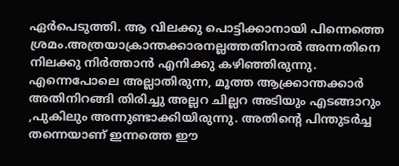ഏര്‍പെടുത്തി. ആ വിലക്കു പൊട്ടിക്കാനായി പിന്നെത്തെ ശ്രമം.അത്രയാക്രാന്തക്കാരനല്ലത്തതിനാല്‍ അന്നതിനെ നിലക്കു നിര്‍ത്താന്‍ എനിക്കു കഴിഞ്ഞിരുന്നു. എന്നെപോലെ അല്ലാതിരുന്ന, മൂത്ത ആക്ക്രാന്തക്കാര്‍ അതിനിറങ്ങി തിരിച്ചു അല്ലറ ചില്ലറ അടിയും എടങ്ങാറും ,പുകിലും അന്നുണ്ടാക്കിയിരുന്നു. അതിന്റെ പിന്തുടര്‍ച്ച തന്നെയാണ് ഇന്നത്തെ ഈ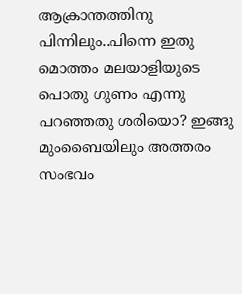ആക്രാന്തത്തിനു പിന്നിലും..പിന്നെ ഇതു മൊത്തം മലയാളിയുടെ പൊതു ഗുണം എന്നു പറഞ്ഞതു ശരിയൊ? ഇങ്ങു മുംബൈയിലും അത്തരം സംഭവം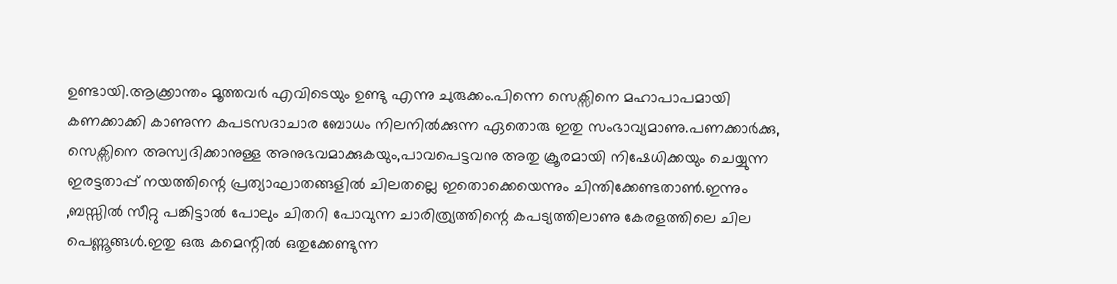ഉണ്ടായി.ആക്ക്രാന്തം മൂത്തവര്‍ എവിടെയും ഉണ്ടു എന്നു ചുരുക്കം.പിന്നെ സെക്സിനെ മഹാപാപമായി കണക്കാക്കി കാണുന്ന കപടസദാചാര ബോധം നിലനില്‍ക്കുന്ന ഏതൊരു ഇതു സംഭാവ്യമാണു.പണക്കാര്‍ക്കു, സെക്സിനെ അസ്വദിക്കാനുള്ള അനുഭവമാക്കുകയും,പാവപെട്ടവനു അതു ക്രൂരമായി നിഷേധിക്കയും ചെയ്യുന്ന ഇരട്ടതാപ്പ് നയത്തിന്റെ പ്രത്യാഘാതങ്ങളില്‍ ചിലതല്ലെ ഇതൊക്കെയെന്നും ചിന്തിക്കേണ്ടതാണ്‍.ഇന്നും ,ബസ്സില്‍ സീറ്റു പങ്കിട്ടാല്‍ പോലും ചിതറി പോവുന്ന ചാരിത്ര്യത്തിന്റെ കപട്യത്തിലാണു കേരളത്തിലെ ചില പെണ്ണൂങ്ങള്‍.ഇതു ഒരു കമെന്റില്‍ ഒതുക്കേണ്ടുന്ന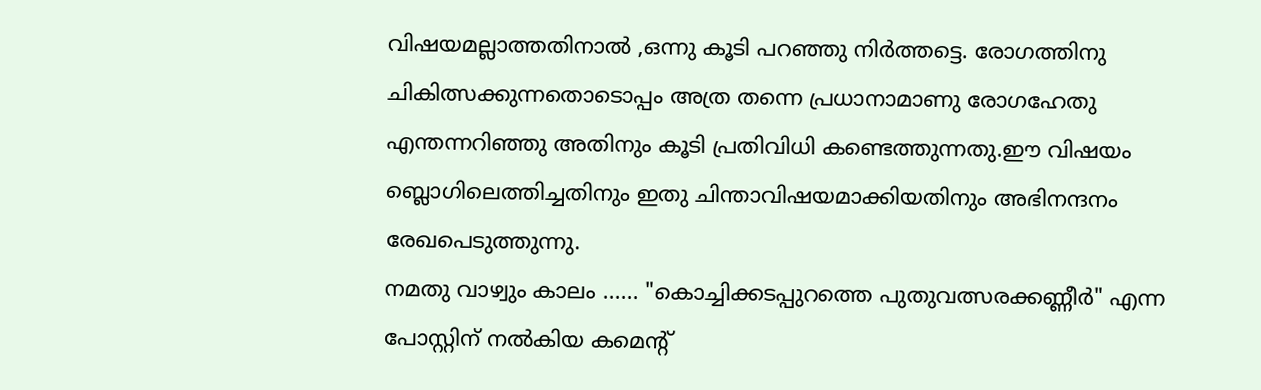വിഷയമല്ലാത്തതിനാല്‍ ,ഒന്നു കൂടി പറഞ്ഞു നിര്‍ത്തട്ടെ. രോഗത്തിനു ചികിത്സക്കുന്നതൊടൊപ്പം അത്ര തന്നെ പ്രധാനാമാണു രോഗഹേതു എന്തന്നറിഞ്ഞു അതിനും കൂടി പ്രതിവിധി കണ്ടെത്തുന്നതു.ഈ വിഷയം ബ്ലൊഗിലെത്തിച്ചതിനും ഇതു ചിന്താവിഷയമാക്കിയതിനും അഭിനന്ദനം രേഖപെടുത്തുന്നു.
നമതു വാഴ്വും കാലം ...... "കൊച്ചിക്കടപ്പുറത്തെ പുതുവത്സരക്കണ്ണീര്‍" എന്ന പോസ്റ്റിന് നല്‍കിയ കമെന്റ്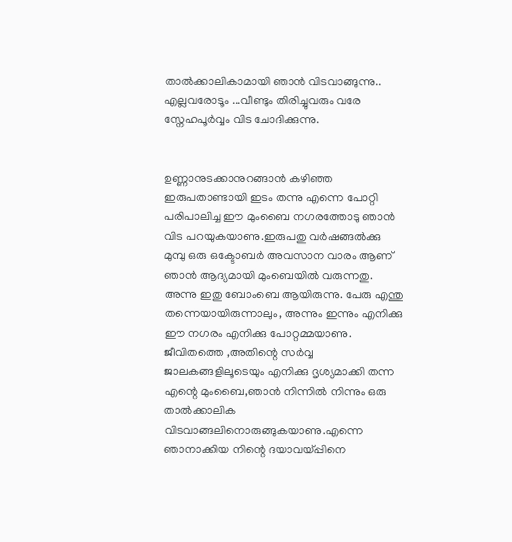താല്‍ക്കാലികാമായി ഞാന്‍ വിടവാങ്ങുന്നു.. എല്ലവരോടൂം ...വീണ്ടും തിരിച്ചുവരും വരേ സ്നേഹപൂര്‍വ്വം വിട ചോദിക്കുന്നു.


ഉണ്ണാനുടക്കാനുറങ്ങാന്‍ കഴിഞ്ഞ ഇരുപതാണ്ടായി ഇടം തന്നു എന്നെ പോ‍റ്റി പരിപാലിച്ച ഈ മുംബൈ നഗരത്തോടു ഞാന്‍ വിട പറയുകയാണു.ഇരുപതു വര്‍ഷങ്ങല്‍ക്കു മുമ്പു ഒരു ഒക്ടോബര്‍ അവസാന വാരം ആണ് ഞാന്‍ ആദ്യമായി മുംബെയില്‍ വരുന്നതു. അന്നു ഇതു ബോംബെ ആയിരുന്നു. പേരു എന്തു തന്നെയായിരുന്നാലും, അന്നും ഇന്നും എനിക്കു ഈ നഗരം എനിക്കു പോറ്റമ്മയാണു. ജീവിതത്തെ ,അതിന്റെ സര്‍വ്വ ജാലകങ്ങളിലൂടെയും എനിക്കു ദൃശ്യമാക്കി തന്ന എന്റെ മുംബൈ,ഞാന്‍ നിന്നില്‍ നിന്നും ഒരു താല്‍ക്കാലിക വിടവാങ്ങലിനൊരുങ്ങുകയാണു.എന്നെ ഞാനാക്കിയ നിന്റെ ദയാവയ്പ്പിനെ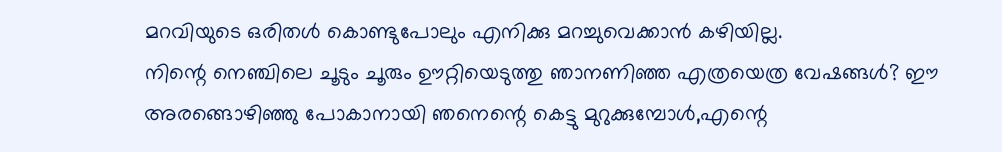മറവിയുടെ ഒരിതള്‍ കൊണ്ടുപോലും എനിക്കു മറച്ചുവെക്കാന്‍ കഴിയില്ല.
നിന്റെ നെഞ്ചിലെ ചൂടും ചൂരും ഊറ്റിയെടുത്തു ഞാനണിഞ്ഞ എത്രയെത്ര വേഷങ്ങള്‍? ഈ അരങ്ങൊഴിഞ്ഞു പോകാനായി ഞനെന്റെ കെട്ടു മുറുക്കുമ്പോള്‍,എന്റെ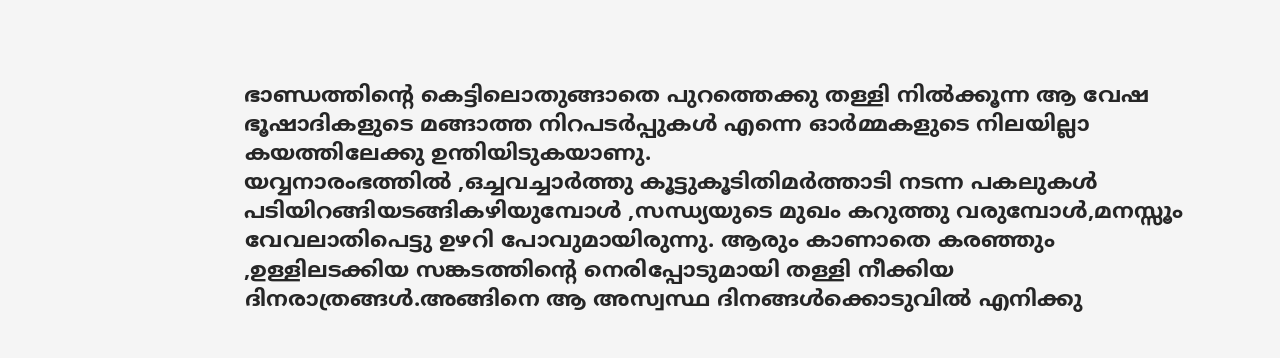ഭാണ്ഡത്തിന്റെ കെട്ടിലൊതുങ്ങാതെ പുറത്തെക്കു തള്ളി നില്‍ക്കൂന്ന ആ വേഷ ഭൂഷാദികളുടെ മങ്ങാത്ത നിറപടര്‍പ്പുകള്‍ എന്നെ ഓര്‍മ്മകളുടെ നിലയില്ലാ കയത്തിലേക്കു ഉന്തിയിടുകയാണു.
യവ്വനാരംഭത്തില്‍ ,ഒച്ചവച്ചാര്‍ത്തു കൂട്ടുകൂടിതിമര്‍ത്താടി നടന്ന പകലുകള്‍ പടിയിറങ്ങിയടങ്ങികഴിയുമ്പോള്‍ ,സന്ധ്യയുടെ മുഖം കറുത്തു വരുമ്പോള്‍,മനസ്സൂം വേവലാതിപെട്ടു ഉഴറി പോവുമായിരുന്നു. ആരും കാ‍ണാതെ കരഞ്ഞും ,ഉള്ളിലടക്കിയ സങ്കടത്തിന്റെ നെരിപ്പോടുമായി തള്ളി നീക്കിയ ദിനരാത്രങ്ങള്‍.അങ്ങിനെ ആ അസ്വസ്ഥ ദിനങ്ങള്‍ക്കൊടുവില്‍ എനിക്കു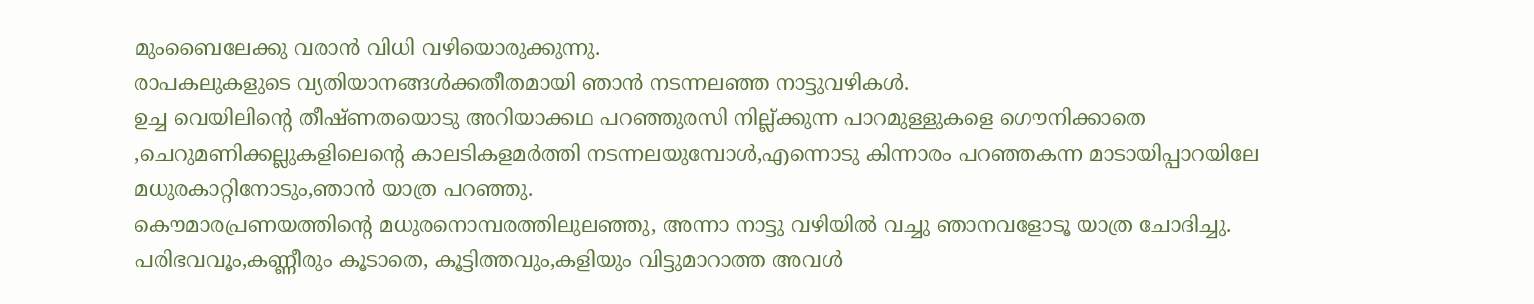മുംബൈലേക്കു വരാന്‍ വിധി വഴിയൊരുക്കുന്നു.
രാപകലുകളുടെ വ്യതിയാനങ്ങള്‍ക്കതീതമായി ഞാ‍ന്‍ നടന്നലഞ്ഞ നാട്ടുവഴികള്‍.
ഉച്ച വെയിലിന്റെ തീഷ്ണതയൊടു അറിയാ‍ക്കഥ പറഞ്ഞുരസി നില്ല്ക്കുന്ന പാറമുള്ളുകളെ ഗൌനിക്കാതെ ,ചെറുമണിക്കല്ലുകളിലെന്റെ കാലടികളമര്‍ത്തി നടന്നലയുമ്പോള്‍,എന്നൊടു കിന്നാരം പറഞ്ഞകന്ന മാടായിപ്പാറയിലേ മധുരകാറ്റിനോടും,ഞാന്‍ യാത്ര പറഞ്ഞു.
കൌമാരപ്രണയത്തിന്റെ മധുരനൊമ്പരത്തിലുലഞ്ഞു, അന്നാ നാട്ടു വഴിയില്‍ വച്ചു ഞാനവളോടൂ യാത്ര ചോദിച്ചു. പരിഭവവൂം,കണ്ണീരും കൂടാ‍തെ, കൂട്ടിത്തവും,കളിയും വിട്ടുമാറാത്ത അവള്‍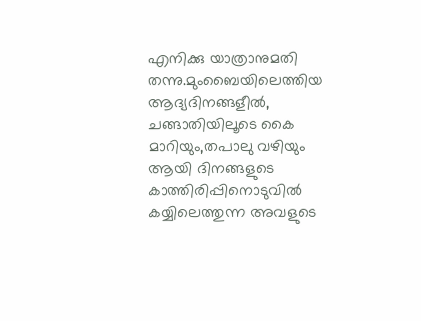എനിക്കു യാത്രാനുമതി തന്നു.മുംബൈയിലെത്തിയ ആദ്യദിനങ്ങളീല്‍, ചങ്ങാതിയിലൂടെ കൈ മാ‍റിയും,തപാലു വഴിയും ആയി ദിനങ്ങളുടെ കാത്തിരിപ്പിനൊടുവില്‍ കയ്യിലെത്തുന്ന അവളുടെ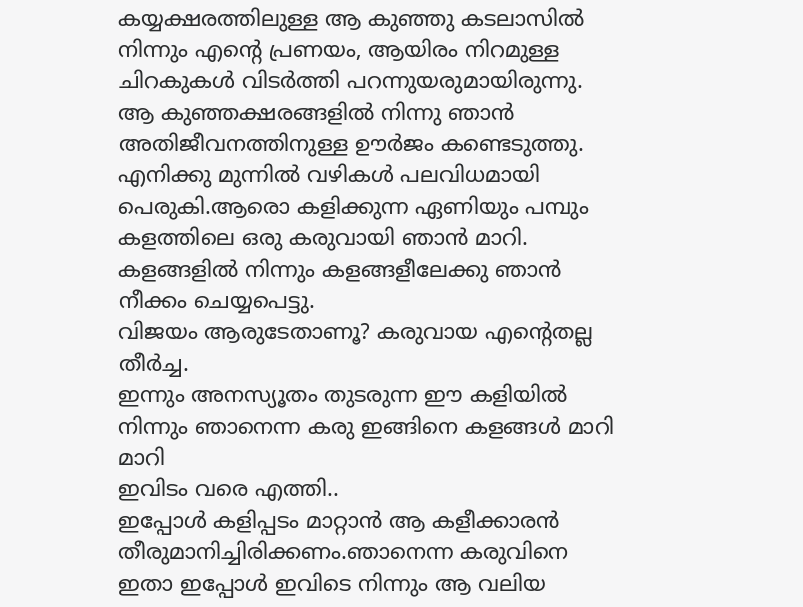കയ്യക്ഷരത്തിലുള്ള ആ കുഞ്ഞു കടലാസില്‍ നിന്നും എന്റെ പ്രണയം, ആയിരം നിറമുള്ള ചിറകുകള്‍ വിടര്‍ത്തി പറന്നുയരുമായിരുന്നു.
ആ കുഞ്ഞക്ഷരങ്ങളില്‍ നിന്നു ഞാന്‍ അതിജീവനത്തിനുള്ള ഊര്‍ജം കണ്ടെടുത്തു.
എനിക്കു മുന്നില്‍ വഴികള്‍ പലവിധമായി പെരുകി.ആരൊ കളിക്കുന്ന ഏണിയും പമ്പും കളത്തിലെ ഒരു കരുവായി ഞാന്‍ മാറി. കളങ്ങളില്‍ നിന്നും കളങ്ങളീലേക്കു ഞാന്‍ നീക്കം ചെയ്യപെട്ടു.
വിജയം ആരുടേതാണൂ? കരുവായ എന്റെതല്ല തീര്‍ച്ച.
ഇന്നും അന‍സ്യൂതം തുടരുന്ന ഈ കളിയില്‍ നിന്നും ഞാനെന്ന കരു ഇങ്ങിനെ കളങ്ങള്‍ മാറി മാ‍റി
ഇവിടം വരെ എത്തി..
ഇപ്പോ‍ള്‍ കളിപ്പടം മാറ്റാന്‍ ആ കളീക്കാരന്‍ തീരുമാനിച്ചിരിക്കണം.ഞാനെന്ന കരുവിനെ ഇതാ ഇപ്പോള്‍ ഇവിടെ നിന്നും ആ വലിയ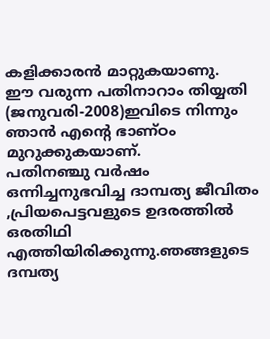കളിക്കാരന്‍ മാറ്റുകയാണു.
ഈ വരുന്ന പതിനാറാം തിയ്യതി (ജനുവരി-2008)ഇവിടെ നിന്നും ഞാന്‍ എന്റെ ഭാണ്ഠം മുറുക്കുകയാണ്.
പതിനഞ്ചു വര്‍ഷം ഒന്നിച്ചനുഭവിച്ച ദാമ്പത്യ ജീവിതം ,പ്രിയപെട്ടവളുടെ ഉദരത്തില്‍ ഒരതിഥി എത്തിയിരിക്കുന്നു.ഞങ്ങളുടെ ദമ്പത്യ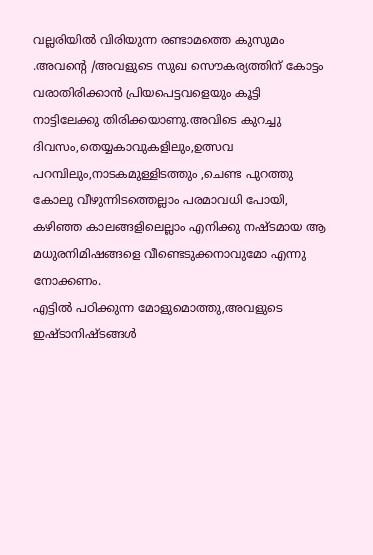വല്ലരിയില്‍ വിരിയുന്ന രണ്ടാമത്തെ കുസുമം .അവന്റെ /അവളുടെ സുഖ സൌകര്യത്തിന് കോട്ടം വരാ‍തിരിക്കാന്‍ പ്രിയപെട്ടവളെയും കൂട്ടി നാട്ടിലേക്കു തിരി‍ക്കയാണു.അവിടെ കുറച്ചു ദിവസം,തെയ്യകാവുകളിലും,ഉത്സവ പറമ്പിലും,നാടകമുള്ളിടത്തും ,ചെണ്ട പുറത്തു കോലു വീഴുന്നിടത്തെല്ലാം പരമാവധി പോയി, കഴിഞ്ഞ കാലങ്ങളിലെല്ലാം എനിക്കു നഷ്ടമായ ആ മധുരനിമിഷങ്ങളെ വീണ്ടെടുക്കനാവുമോ എന്നു നോക്കണം.
എട്ടില്‍ പഠിക്കുന്ന മോളുമൊത്തു,അവളുടെ ഇഷ്ടാനിഷ്ടങ്ങള്‍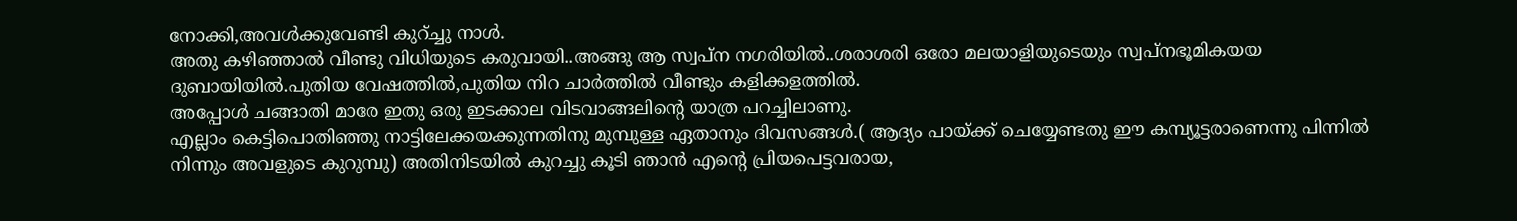നോ‍ക്കി,അവള്‍ക്കുവേണ്ടി കുറ്ച്ചു നാള്‍.
അതു കഴിഞ്ഞാല്‍ വീണ്ടു വിധിയുടെ കരുവായി..അങ്ങു ആ സ്വപ്ന നഗരിയില്‍..ശരാശരി ഒരോ മലയാളിയുടെയും സ്വപ്നഭൂമികയയ ദുബായിയില്‍.പുതിയ വേഷത്തില്‍,പുതിയ നിറ ചാര്‍ത്തില്‍ വീണ്ടും കളിക്കളത്തില്‍.
അപ്പോള്‍ ചങ്ങാതി മാരേ ഇതു ഒരു ഇടക്കാല വിടവാങ്ങലിന്റെ യാത്ര പറച്ചിലാണു.
എല്ലാം കെട്ടിപൊതിഞ്ഞു നാട്ടിലേക്കയക്കുന്നതിനു മുമ്പുള്ള ഏതാനും ദിവസങ്ങള്‍.( ആദ്യം പായ്ക്ക് ചെയ്യേണ്ടതു ഈ കമ്പ്യൂട്ടരാണെന്നു പിന്നില്‍ നിന്നും അവളുടെ കുറുമ്പു) അതിനിടയില്‍ കുറച്ചു കൂടി ഞാന്‍ എന്റെ പ്രിയപെട്ടവരായ,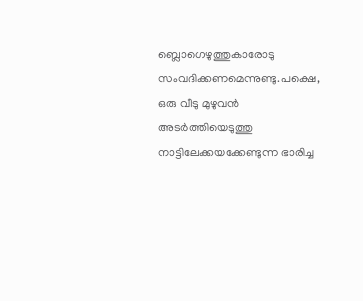ബ്ലൊഗെഴുത്തുകാരോടു സംവദിക്കണമെന്നുണ്ടു.പക്ഷെ, ഒരു വീടു മുഴുവന്‍ അടര്‍ത്തിയെടുത്തു നാട്ടിലേക്കയക്കേണ്ടുന്ന ഭാരിച്ച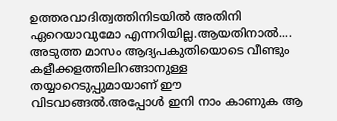ഉത്തരവാദിത്വത്തിനിടയില്‍ അതിനി ഏറെയാവുമോ എന്നറിയില്ല.ആയതിനാല്‍....
അടുത്ത മാസം ആദ്യപകുതിയൊടെ വീണ്ടും കളീക്കളത്തിലിറങ്ങാനുള്ള തയ്യാറെടുപ്പുമാ‍യാണ് ഈ വിടവാങ്ങല്‍.അപ്പോള്‍ ഇനി നാം കാണുക ആ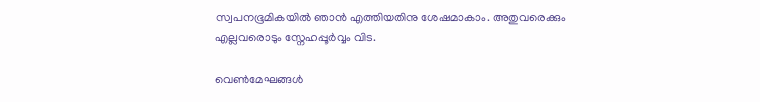സ്വപനഭൂമികയില്‍ ഞാന്‍ എത്തിയതിനു ശേഷമാകാം. അതുവരെക്കും എല്ലവരൊടും സ്നേഹപ്പൂര്‍വ്വം വിട.

വെണ്‍മേഘങ്ങള്‍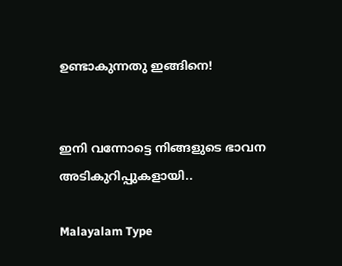ഉണ്ടാകുന്നതു ഇങ്ങിനെ!


ഇനി വന്നോട്ടെ നിങ്ങളുടെ ഭാവന അടികുറിപ്പുകളാ‍യി..

Malayalam Type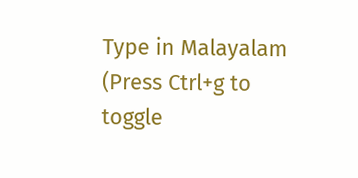Type in Malayalam (Press Ctrl+g to toggle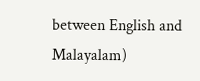between English and Malayalam)